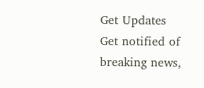Get Updates
Get notified of breaking news,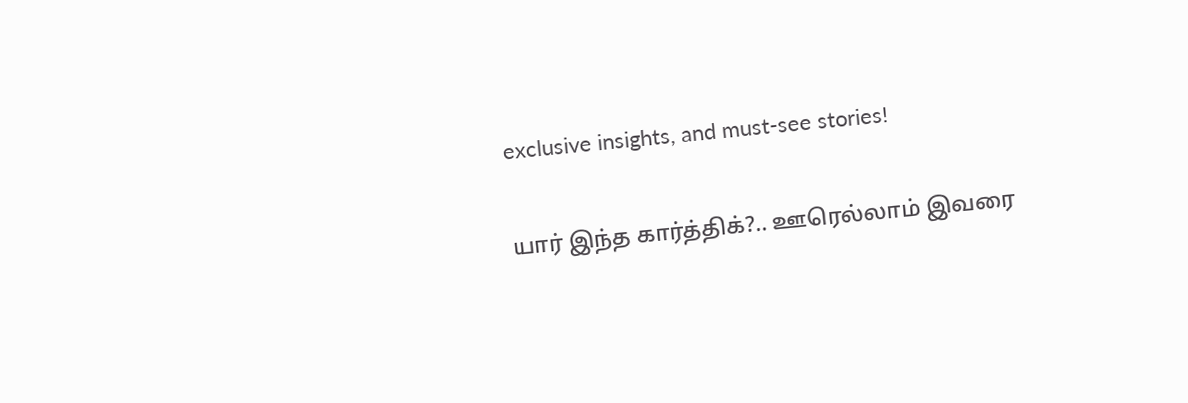exclusive insights, and must-see stories!

யார் இந்த கார்த்திக்?.. ஊரெல்லாம் இவரை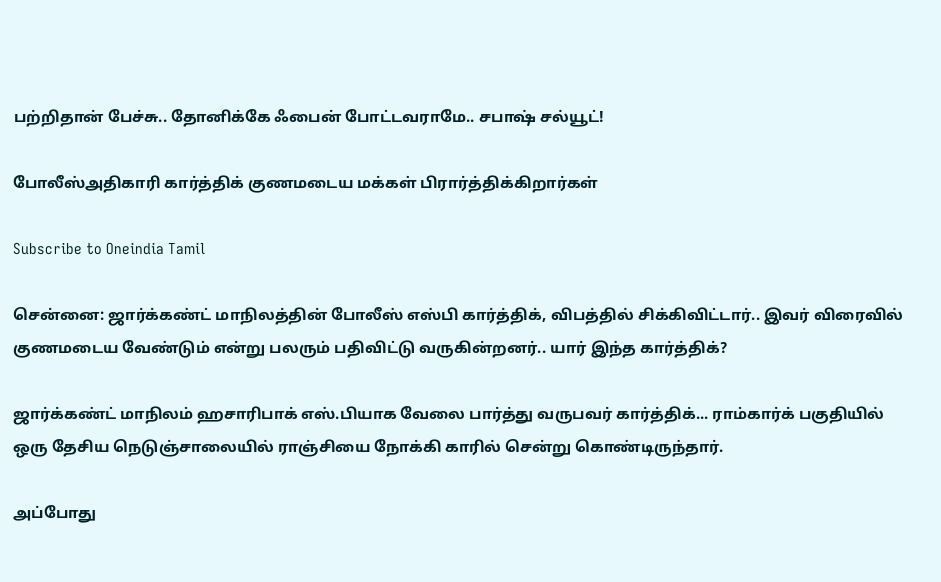பற்றிதான் பேச்சு.. தோனிக்கே ஃபைன் போட்டவராமே.. சபாஷ் சல்யூட்!

போலீஸ்அதிகாரி கார்த்திக் குணமடைய மக்கள் பிரார்த்திக்கிறார்கள்

Subscribe to Oneindia Tamil

சென்னை: ஜார்க்கண்ட் மாநிலத்தின் போலீஸ் எஸ்பி கார்த்திக், விபத்தில் சிக்கிவிட்டார்.. இவர் விரைவில் குணமடைய வேண்டும் என்று பலரும் பதிவிட்டு வருகின்றனர்.. யார் இந்த கார்த்திக்?

ஜார்க்கண்ட் மாநிலம் ஹசாரிபாக் எஸ்.பியாக வேலை பார்த்து வருபவர் கார்த்திக்... ராம்கார்க் பகுதியில் ஒரு தேசிய நெடுஞ்சாலையில் ராஞ்சியை நோக்கி காரில் சென்று கொண்டிருந்தார்.

அப்போது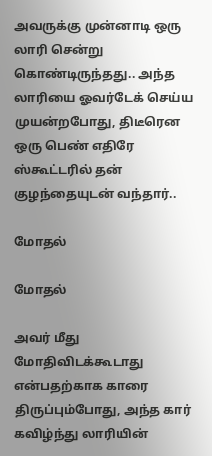அவருக்கு முன்னாடி ஒரு லாரி சென்று கொண்டிருந்தது.. அந்த லாரியை ஓவர்டேக் செய்ய முயன்றபோது, திடீரென ஒரு பெண் எதிரே ஸ்கூட்டரில் தன் குழந்தையுடன் வந்தார்..

மோதல்

மோதல்

அவர் மீது மோதிவிடக்கூடாது என்பதற்காக காரை திருப்பும்போது, அந்த கார் கவிழ்ந்து லாரியின்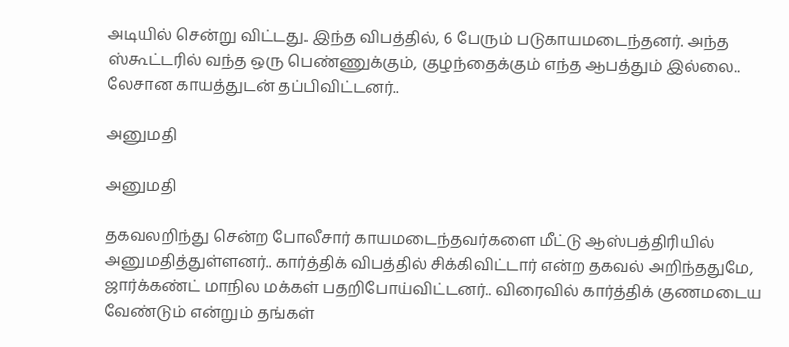அடியில் சென்று விட்டது.. இந்த விபத்தில், 6 பேரும் படுகாயமடைந்தனர். அந்த ஸ்கூட்டரில் வந்த ஒரு பெண்ணுக்கும், குழந்தைக்கும் எந்த ஆபத்தும் இல்லை.. லேசான காயத்துடன் தப்பிவிட்டனர்..

அனுமதி

அனுமதி

தகவலறிந்து சென்ற போலீசார் காயமடைந்தவர்களை மீட்டு ஆஸ்பத்திரியில் அனுமதித்துள்ளனர்.. கார்த்திக் விபத்தில் சிக்கிவிட்டார் என்ற தகவல் அறிந்ததுமே, ஜார்க்கண்ட் மாநில மக்கள் பதறிபோய்விட்டனர்.. விரைவில் கார்த்திக் குணமடைய வேண்டும் என்றும் தங்கள்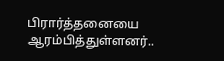பிரார்த்தனையை ஆரம்பித்துள்ளனர்..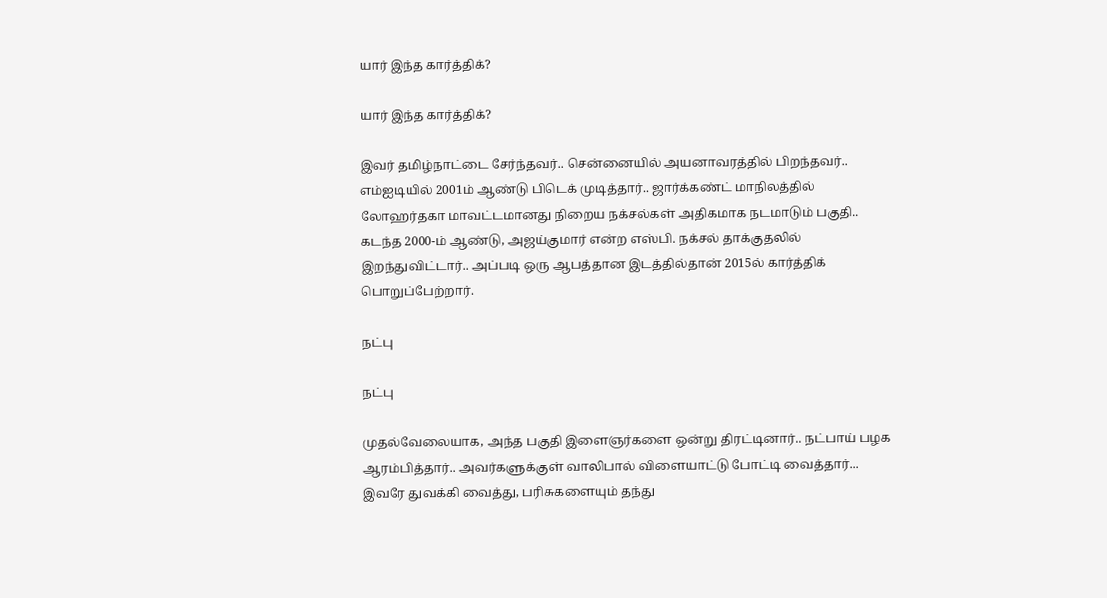யார் இந்த கார்த்திக்?

யார் இந்த கார்த்திக்?

இவர் தமிழ்நாட்டை சேர்ந்தவர்.. சென்னையில் அயனாவரத்தில் பிறந்தவர்.. எம்ஐடியில் 2001ம் ஆண்டு பிடெக் முடித்தார்.. ஜார்க்கண்ட் மாநிலத்தில் லோஹர்தகா மாவட்டமானது நிறைய நக்சல்கள் அதிகமாக நடமாடும் பகுதி.. கடந்த 2000-ம் ஆண்டு, அஜய்குமார் என்ற எஸ்பி. நக்சல் தாக்குதலில் இறந்துவிட்டார்.. அப்படி ஒரு ஆபத்தான இடத்தில்தான் 2015ல் கார்த்திக் பொறுப்பேற்றார்.

நட்பு

நட்பு

முதல்வேலையாக, அந்த பகுதி இளைஞர்களை ஒன்று திரட்டினார்.. நட்பாய் பழக ஆரம்பித்தார்.. அவர்களுக்குள் வாலிபால் விளையாட்டு போட்டி வைத்தார்... இவரே துவக்கி வைத்து, பரிசுகளையும் தந்து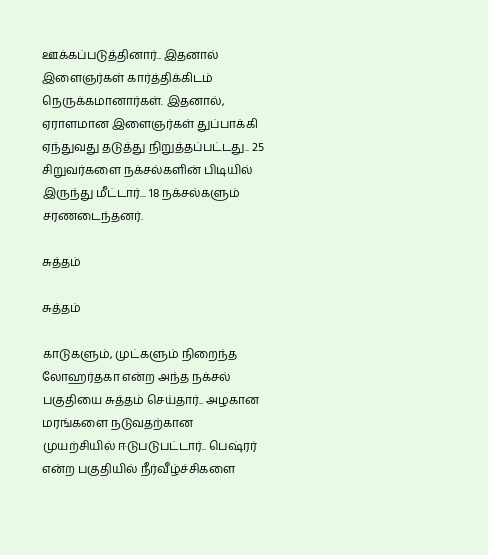ஊக்கப்படுத்தினார்.. இதனால் இளைஞர்கள் கார்த்திக்கிடம் நெருக்கமானார்கள். இதனால், ஏராளமான இளைஞர்கள் துப்பாக்கி ஏந்துவது தடுத்து நிறுத்தப்பட்டது.. 25 சிறுவர்களை நக்சல்களின் பிடியில் இருந்து மீட்டார்... 18 நக்சல்களும் சரணடைந்தனர்.

சுத்தம்

சுத்தம்

காடுகளும், முட்களும் நிறைந்த லோஹர்தகா என்ற அந்த நக்சல் பகுதியை சுத்தம் செய்தார்.. அழகான மரங்களை நடுவதற்கான முயற்சியில் ஈடுபடுபட்டார்.. பெஷ்ரர் என்ற பகுதியில் நீர்வீழ்ச்சிகளை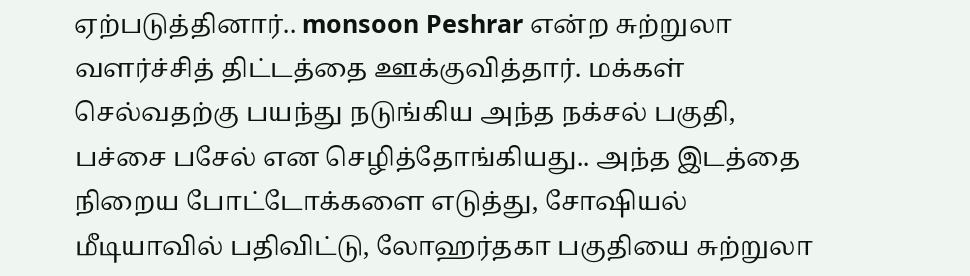ஏற்படுத்தினார்.. monsoon Peshrar என்ற சுற்றுலா வளர்ச்சித் திட்டத்தை ஊக்குவித்தார். மக்கள் செல்வதற்கு பயந்து நடுங்கிய அந்த நக்சல் பகுதி, பச்சை பசேல் என செழித்தோங்கியது.. அந்த இடத்தை நிறைய போட்டோக்களை எடுத்து, சோஷியல் மீடியாவில் பதிவிட்டு, லோஹர்தகா பகுதியை சுற்றுலா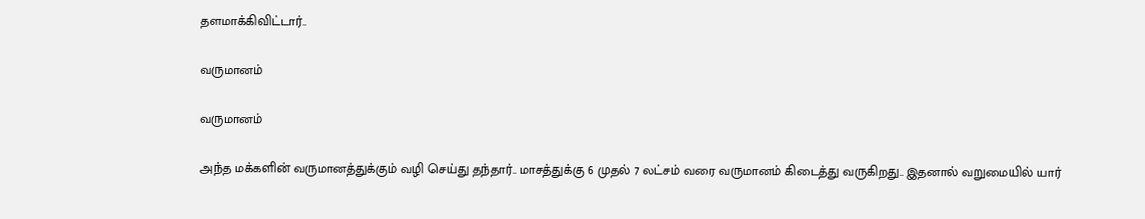தளமாக்கிவிட்டார்..

வருமானம்

வருமானம்

அந்த மக்களின் வருமானத்துக்கும் வழி செய்து தந்தார்.. மாசத்துக்கு 6 முதல் 7 லட்சம் வரை வருமானம் கிடைத்து வருகிறது.. இதனால் வறுமையில் யார்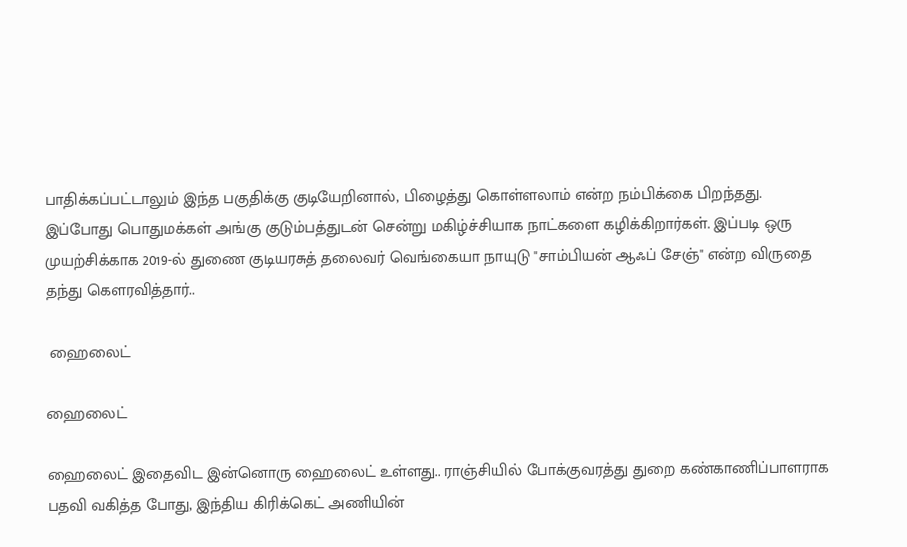பாதிக்கப்பட்டாலும் இந்த பகுதிக்கு குடியேறினால், பிழைத்து கொள்ளலாம் என்ற நம்பிக்கை பிறந்தது. இப்போது பொதுமக்கள் அங்கு குடும்பத்துடன் சென்று மகிழ்ச்சியாக நாட்களை கழிக்கிறார்கள். இப்படி ஒரு முயற்சிக்காக 2019-ல் துணை குடியரசுத் தலைவர் வெங்கையா நாயுடு "சாம்பியன் ஆஃப் சேஞ்" என்ற விருதை தந்து கௌரவித்தார்..

 ஹைலைட்

ஹைலைட்

ஹைலைட் இதைவிட இன்னொரு ஹைலைட் உள்ளது.. ராஞ்சியில் போக்குவரத்து துறை கண்காணிப்பாளராக பதவி வகித்த போது, இந்திய கிரிக்கெட் அணியின்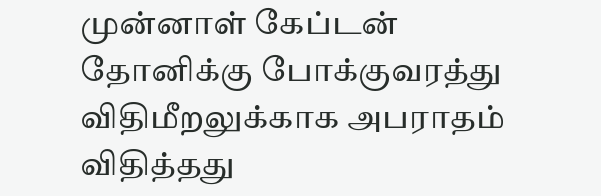முன்னாள் கேப்டன் தோனிக்கு போக்குவரத்து விதிமீறலுக்காக அபராதம் விதித்தது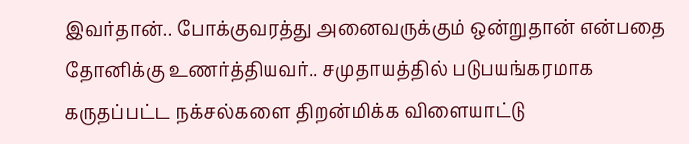இவர்தான்.. போக்குவரத்து அனைவருக்கும் ஒன்றுதான் என்பதை தோனிக்கு உணர்த்தியவர்.. சமுதாயத்தில் படுபயங்கரமாக கருதப்பட்ட நக்சல்களை திறன்மிக்க விளையாட்டு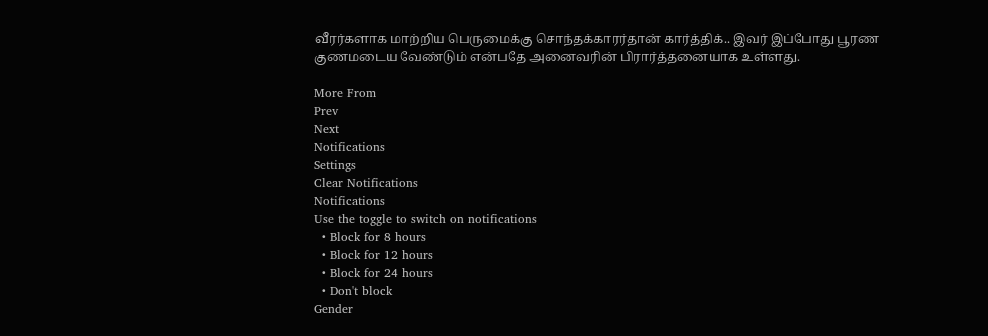வீரர்களாக மாற்றிய பெருமைக்கு சொந்தக்காரர்தான் கார்த்திக்.. இவர் இப்போது பூரண குணமடைய வேண்டும் என்பதே அனைவரின் பிரார்த்தனையாக உள்ளது.

More From
Prev
Next
Notifications
Settings
Clear Notifications
Notifications
Use the toggle to switch on notifications
  • Block for 8 hours
  • Block for 12 hours
  • Block for 24 hours
  • Don't block
Gender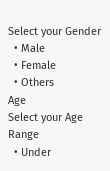Select your Gender
  • Male
  • Female
  • Others
Age
Select your Age Range
  • Under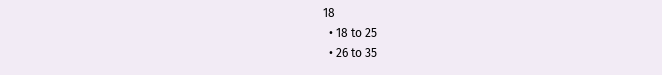18
  • 18 to 25
  • 26 to 35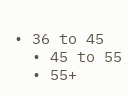• 36 to 45
  • 45 to 55
  • 55+